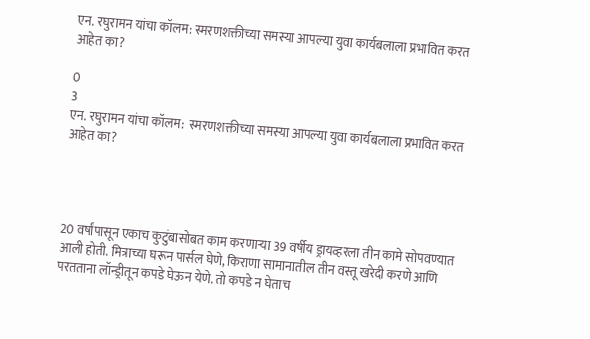एन. रघुरामन यांचा कॉलम: स्मरणशक्तीच्या समस्या आपल्या युवा कार्यबलाला प्रभावित करत आहेत का?

0
3
एन. रघुरामन यांचा कॉलम:  स्मरणशक्तीच्या समस्या आपल्या युवा कार्यबलाला प्रभावित करत आहेत का?




20 वर्षांपासून एकाच कुटुंबासोबत काम करणाऱ्या 39 वर्षीय ड्रायव्हरला तीन कामे सोपवण्यात आली होती. मित्राच्या घरून पार्सल घेणे, किराणा सामानातील तीन वस्तू खरेदी करणे आणि परतताना लॉन्ड्रीतून कपडे घेऊन येणे. तो कपडे न घेताच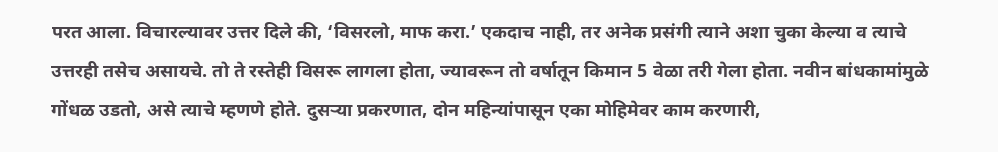परत आला. विचारल्यावर उत्तर दिले की, ‘विसरलो, माफ करा.’ एकदाच नाही, तर अनेक प्रसंगी त्याने अशा चुका केल्या व त्याचे उत्तरही तसेच असायचे. तो ते रस्तेही विसरू लागला होता, ज्यावरून तो वर्षातून किमान 5 वेळा तरी गेला होता. नवीन बांधकामांमुळे गोंधळ उडतो, असे त्याचे म्हणणे होते. दुसऱ्या प्रकरणात, दोन महिन्यांपासून एका मोहिमेवर काम करणारी,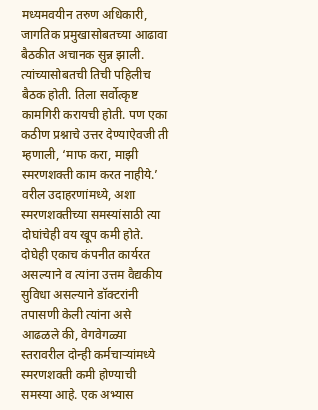मध्यमवयीन तरुण अधिकारी, जागतिक प्रमुखासोबतच्या आढावा बैठकीत अचानक सुन्न झाली. त्यांच्यासोबतची तिची पहिलीच बैठक होती. तिला सर्वोत्कृष्ट कामगिरी करायची होती. पण एका कठीण प्रश्नाचे उत्तर देण्याऐवजी ती म्हणाली, ‘माफ करा, माझी स्मरणशक्ती काम करत नाहीये.’ वरील उदाहरणांमध्ये, अशा स्मरणशक्तीच्या समस्यांसाठी त्या दोघांचेही वय खूप कमी होते. दोघेही एकाच कंपनीत कार्यरत असल्याने व त्यांना उत्तम वैद्यकीय सुविधा असल्याने डॉक्टरांनी तपासणी केली त्यांना असे आढळले की, वेगवेगळ्या स्तरावरील दोन्ही कर्मचाऱ्यांमध्ये स्मरणशक्ती कमी होण्याची समस्या आहे. एक अभ्यास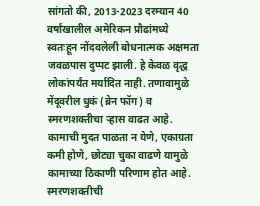सांगतो की, 2013-2023 दरम्यान 40 वर्षांखालील अमेरिकन प्रौढांमध्ये स्वतःहून नोंदवलेली बोधनात्मक अक्षमता जवळपास दुप्पट झाली. हे केवळ वृद्ध लोकांपर्यंत मर्यादित नाही. तणावामुळे मेंदूवरील धुकं (ब्रेन फॉग) व स्मरणशक्तीचा ऱ्हास वाढत आहे. कामाची मुदत पाळता न येणे, एकाग्रता कमी होणे, छोट्या चुका वाढणे यामुळे कामाच्या ठिकाणी परिणाम होत आहे. स्मरणशक्तीची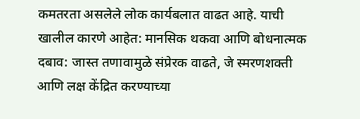कमतरता असलेले लोक कार्यबलात वाढत आहे. याची खालील कारणे आहेत: मानसिक थकवा आणि बोधनात्मक दबाव: जास्त तणावामुळे संप्रेरक वाढते, जे स्मरणशक्ती आणि लक्ष केंद्रित करण्याच्या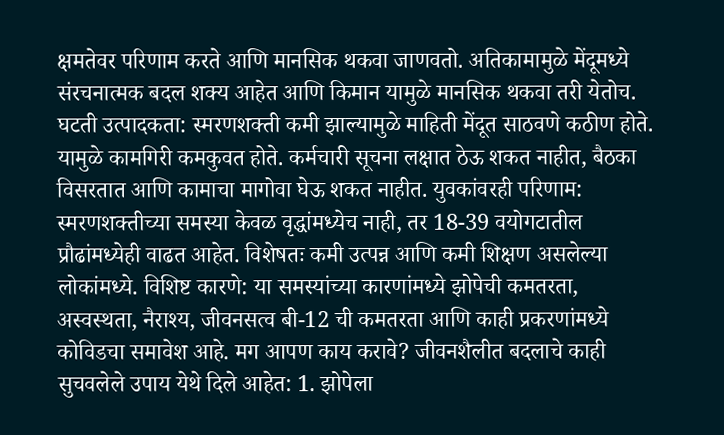क्षमतेवर परिणाम करते आणि मानसिक थकवा जाणवतो. अतिकामामुळे मेंदूमध्ये संरचनात्मक बदल शक्य आहेत आणि किमान यामुळे मानसिक थकवा तरी येतोच. घटती उत्पादकता: स्मरणशक्ती कमी झाल्यामुळे माहिती मेंदूत साठवणे कठीण होते. यामुळे कामगिरी कमकुवत होते. कर्मचारी सूचना लक्षात ठेऊ शकत नाहीत, बैठका विसरतात आणि कामाचा मागोवा घेऊ शकत नाहीत. युवकांवरही परिणाम: स्मरणशक्तीच्या समस्या केवळ वृद्धांमध्येच नाही, तर 18-39 वयोगटातील प्रौढांमध्येही वाढत आहेत. विशेषतः कमी उत्पन्न आणि कमी शिक्षण असलेल्या लोकांमध्ये. विशिष्ट कारणे: या समस्यांच्या कारणांमध्ये झोपेची कमतरता, अस्वस्थता, नैराश्य, जीवनसत्व बी-12 ची कमतरता आणि काही प्रकरणांमध्ये कोविडचा समावेश आहे. मग आपण काय करावे? जीवनशैलीत बदलाचे काही सुचवलेले उपाय येथे दिले आहेत: 1. झोपेला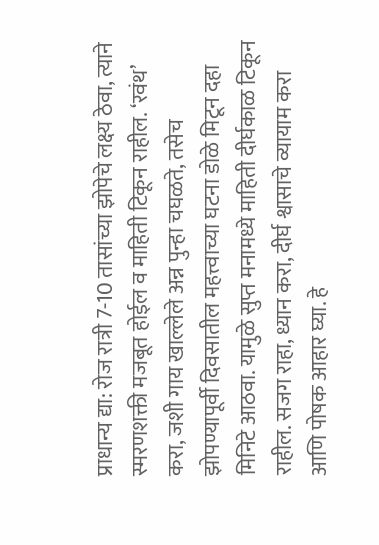प्राधान्य द्या: रोज रात्री 7-10 तासांच्या झोपेचे लक्ष्य ठेवा, त्याने स्मरणशक्ती मजबूत होईल व माहिती टिकून राहील. ‘रवंथ’ करा, जशी गाय खाल्लेले अन्न पुन्हा चघळते, तसेच झोपण्यापूर्वी दिवसातील महत्त्वाच्या घटना डोळे मिटून दहा मिनिटे आठवा. यामुळे सुप्त मनामध्ये माहिती दीर्घकाळ टिकून राहील. सजग राहा, ध्यान करा, दीर्घ श्वासाचे व्यायाम करा आणि पोषक आहार घ्या. हे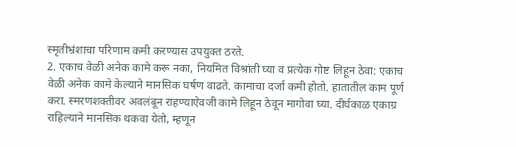स्मृतीभ्रंशाचा परिणाम कमी करण्यास उपयुक्त ठरते.
2. एकाच वेळी अनेक कामे करू नका, नियमित विश्रांती घ्या व प्रत्येक गोष्ट लिहून ठेवा: एकाच वेळी अनेक कामे केल्याने मानसिक घर्षण वाढते. कामाचा दर्जा कमी होतो. हातातील काम पूर्ण करा. स्मरणशक्तीवर अवलंबून राहण्याऐवजी कामे लिहून ठेवून मागोवा घ्या. दीर्घकाळ एकाग्र राहिल्याने मानसिक थकवा येतो, म्हणून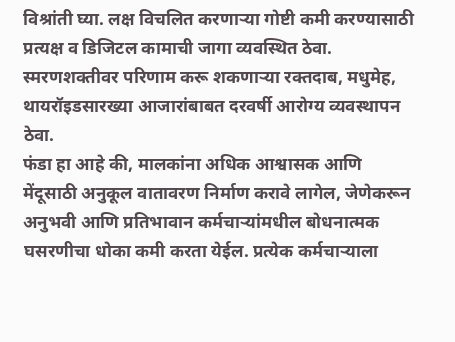विश्रांती घ्या. लक्ष विचलित करणाऱ्या गोष्टी कमी करण्यासाठी प्रत्यक्ष व डिजिटल कामाची जागा व्यवस्थित ठेवा. स्मरणशक्तीवर परिणाम करू शकणाऱ्या रक्तदाब, मधुमेह, थायरॉइडसारख्या आजारांबाबत दरवर्षी आरोग्य व्यवस्थापन ठेवा.
फंडा हा आहे की, मालकांना अधिक आश्वासक आणि मेंदूसाठी अनुकूल वातावरण निर्माण करावे लागेल, जेणेकरून अनुभवी आणि प्रतिभावान कर्मचाऱ्यांमधील बोधनात्मक घसरणीचा धोका कमी करता येईल. प्रत्येक कर्मचाऱ्याला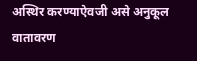अस्थिर करण्याऐवजी असे अनुकूल वातावरण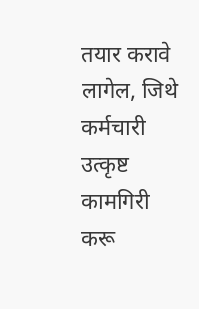तयार करावे लागेल, जिथे कर्मचारी उत्कृष्ट कामगिरी करू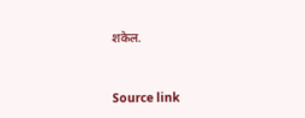शकेल.



Source link